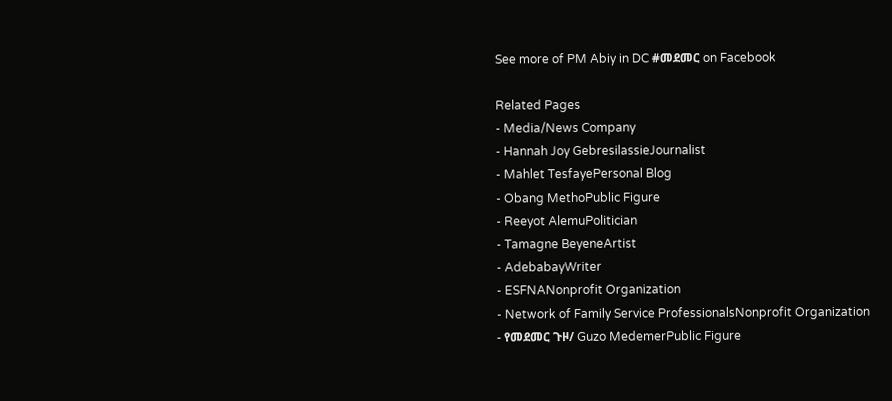See more of PM Abiy in DC #መደመር on Facebook

Related Pages
- Media/News Company
- Hannah Joy GebresilassieJournalist
- Mahlet TesfayePersonal Blog
- Obang MethoPublic Figure
- Reeyot AlemuPolitician
- Tamagne BeyeneArtist
- AdebabayWriter
- ESFNANonprofit Organization
- Network of Family Service ProfessionalsNonprofit Organization
- የመደመር ጉዞ/ Guzo MedemerPublic Figure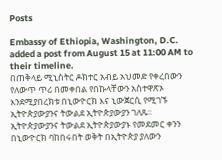Posts

Embassy of Ethiopia, Washington, D.C. added a post from August 15 at 11:00 AM to their timeline.
በጠቅላይ ሚኒስትር ዶክተር አብይ አህመድ የቀረበውን የለውጥ ጥሪ በመቀበል የበኩላቸውን አስተዋጽኦ እንደሚያበረክቱ በኒውዮርክ እና ኒውጀርሲ የሚገኙ ኢትዮጵያውያንና ትውልደ ኢትዮጵያውያን ገለጹ፡፡
ኢትዮጵያውያንና ትውልደ ኢትዮጵያውያኑ የመደመር ቀንን በኒውዮርክ ባከበሩበት ወቅት በኢትዮጵያ ያለውን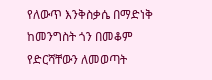የለውጥ እንቅስቃሴ በማድነቅ ከመንግስት ጎን በመቆም የድርሻቸውን ለመወጣት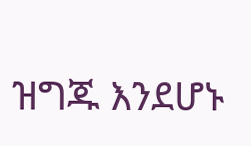ዝግጁ እንደሆኑ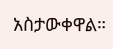አስታውቀዋል።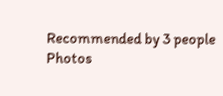Recommended by 3 people
Photos